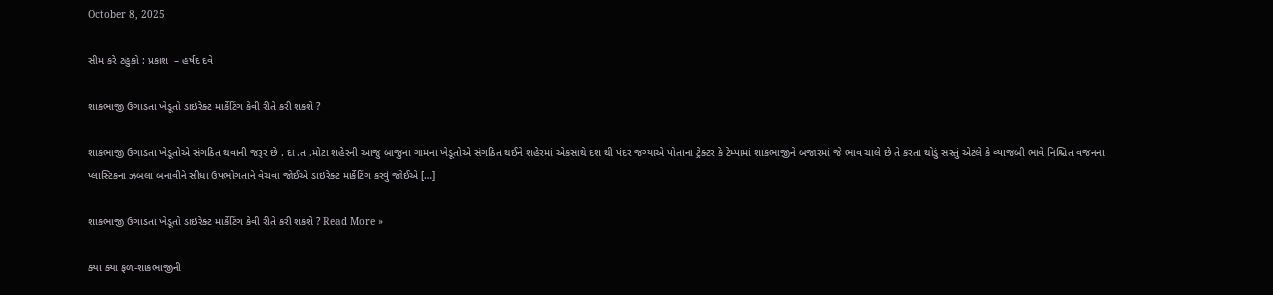October 8, 2025

સીમ કરે ટહુકો : પ્રકાશ  – હર્ષદ દવે

શાકભાજી ઉગાડતા ખેડૂતો ડાઇરેક્ટ માર્કેટિંગ કેવી રીતે કરી શકશે ?

શાકભાજી ઉગાડતા ખેડૂતોએ સંગઠિત થવાની જરૂર છે . દા .ત .મોટા શહેરની આજુ બાજુના ગામના ખેડૂતોએ સંગઠિત થઈને શહેરમાં એકસાથે દશ થી પંદર જગ્યાએ પોતાના ટ્રેક્ટર કે ટેમ્પામાં શાકભાજીને બજારમાં જે ભાવ ચાલે છે તે કરતા થોડું સસ્તું એટલે કે વ્યાજબી ભાવે નિશ્ચિત વજનના પ્લાસ્ટિકના ઝબલા બનાવીને સીધા ઉપભોગતાને વેચવા જોઈએ ડાઇરેક્ટ માર્કેટિંગ કરવું જોઈએ […]

શાકભાજી ઉગાડતા ખેડૂતો ડાઇરેક્ટ માર્કેટિંગ કેવી રીતે કરી શકશે ? Read More »

ક્યા ક્યા ફળ-શાકભાજીની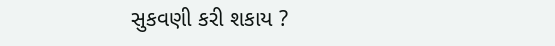સુકવણી કરી શકાય ?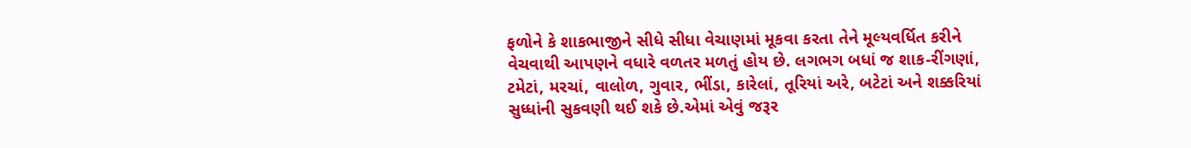ફળોને કે શાકભાજીને સીધે સીધા વેચાણમાં મૂકવા કરતા તેને મૂલ્યવર્ધિત કરીને વેચવાથી આપણને વધારે વળતર મળતું હોય છે. લગભગ બધાં જ શાક-રીંગણાં, ટમેટાં, મરચાં, વાલોળ, ગુવાર, ભીંડા, કારેલાં, તૂરિયાં અરે, બટેટાં અને શક્કરિયાં સુધ્ધાંની સુકવણી થઈ શકે છે.એમાં એવું જરૂર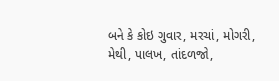બને કે કોઇ ગુવાર, મરચાં, મોગરી, મેથી, પાલખ, તાંદળજો,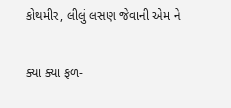કોથમીર, લીલું લસણ જેવાની એમ ને

ક્યા ક્યા ફળ-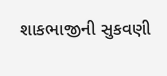શાકભાજીની સુકવણી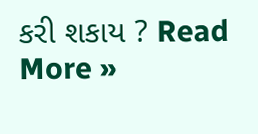કરી શકાય ? Read More »